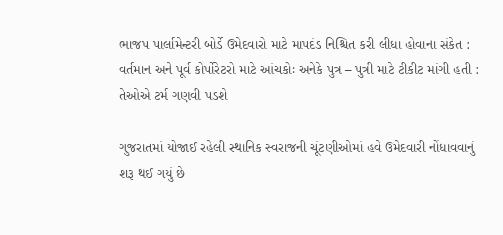ભાજપ પાર્લામેન્ટરી બોર્ડે ઉમેદવારો માટે માપદંડ નિશ્ચિત કરી લીધા હોવાના સંકેત : વર્તમાન અને પૂર્વ કોર્પોરેટરો માટે આંચકોઃ અનેકે પુત્ર – પુત્રી માટે ટીકીટ માંગી હતી : તેઓએ ટર્મ ગણવી પડશે

ગુજરાતમાં યોજાઈ રહેલી સ્થાનિક સ્વરાજની ચૂંટણીઓમાં હવે ઉમેદવારી નોંધાવવાનું શરૂ થઈ ગયું છે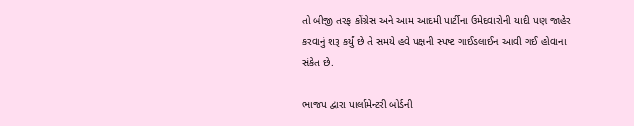તો બીજી તરફ કોંગ્રેસ અને આમ આદમી પાર્ટીના ઉમેદવારોની યાદી પણ જાહેર કરવાનું શરૂ કર્યું છે તે સમયે હવે પક્ષની સ્પષ્ટ ગાઈડલાઈન આવી ગઈ હોવાના સંકેત છે.

ભાજપ દ્વારા પાર્લામેન્ટરી બોર્ડની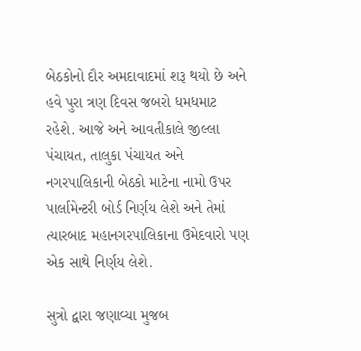બેઠકોનો દૌર અમદાવાદમાં શરૂ થયો છે અને હવે પુરા ત્રણ દિવસ જબરો ધમધમાટ રહેશે. આજે અને આવતીકાલે જીલ્લા પંચાયત, તાલુકા પંચાયત અને નગરપાલિકાની બેઠકો માટેના નામો ઉપર પાર્લામેન્ટરી બોર્ડ નિર્ણય લેશે અને તેમાં ત્યારબાદ મહાનગરપાલિકાના ઉમેદવારો પણ એક સાથે નિર્ણય લેશે.

સુત્રો દ્વારા જણાવ્યા મુજબ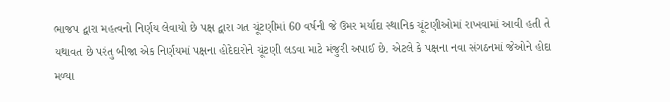ભાજપ દ્વારા મહત્વનો નિર્ણય લેવાયો છે પક્ષ દ્વારા ગત ચૂંટણીમાં 60 વર્ષની જે ઉમર મર્યાદા સ્થાનિક ચૂંટણીઓમાં રાખવામાં આવી હતી તે યથાવત છે પરંતુ બીજા એક નિર્ણયમાં પક્ષના હોદેદારોને ચૂંટણી લડવા માટે મંજુરી અપાઈ છે. એટલે કે પક્ષના નવા સંગઠનમાં જેઓને હોદા મળ્યા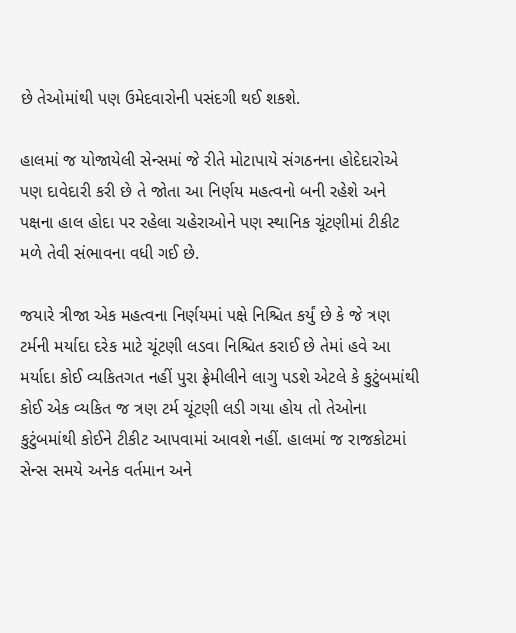છે તેઓમાંથી પણ ઉમેદવારોની પસંદગી થઈ શકશે.

હાલમાં જ યોજાયેલી સેન્સમાં જે રીતે મોટાપાયે સંગઠનના હોદેદારોએ પણ દાવેદારી કરી છે તે જોતા આ નિર્ણય મહત્વનો બની રહેશે અને પક્ષના હાલ હોદા પર રહેલા ચહેરાઓને પણ સ્થાનિક ચૂંટણીમાં ટીકીટ મળે તેવી સંભાવના વધી ગઈ છે.

જયારે ત્રીજા એક મહત્વના નિર્ણયમાં પક્ષે નિશ્ચિત કર્યું છે કે જે ત્રણ ટર્મની મર્યાદા દરેક માટે ચૂંટણી લડવા નિશ્ચિત કરાઈ છે તેમાં હવે આ મર્યાદા કોઈ વ્યકિતગત નહીં પુરા ફ્રેમીલીને લાગુ પડશે એટલે કે કુટુંબમાંથી કોઈ એક વ્યકિત જ ત્રણ ટર્મ ચૂંટણી લડી ગયા હોય તો તેઓના કુટુંબમાંથી કોઈને ટીકીટ આપવામાં આવશે નહીં. હાલમાં જ રાજકોટમાં સેન્સ સમયે અનેક વર્તમાન અને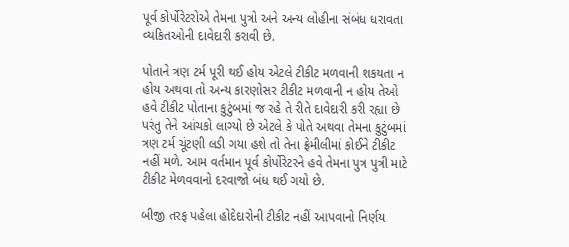પૂર્વ કોર્પોરેટરોએ તેમના પુત્રો અને અન્ય લોહીના સંબંધ ધરાવતા વ્યકિતઓની દાવેદારી કરાવી છે.

પોતાને ત્રણ ટર્મ પૂરી થઈ હોય એટલે ટીકીટ મળવાની શકયતા ન હોય અથવા તો અન્ય કારણોસર ટીકીટ મળવાની ન હોય તેઓ હવે ટીકીટ પોતાના કુટુંબમાં જ રહે તે રીતે દાવેદારી કરી રહ્યા છે પરંતુ તેને આંચકો લાગ્યો છે એટલે કે પોતે અથવા તેમના કુટુંબમાં ત્રણ ટર્મ ચૂંટણી લડી ગયા હશે તો તેના ફ્રેમીલીમાં કોઈને ટીકીટ નહીં મળે. આમ વર્તમાન પૂર્વ કોર્પોરેટરને હવે તેમના પુત્ર પુત્રી માટે ટીકીટ મેળવવાનો દરવાજો બંધ થઈ ગયો છે.

બીજી તરફ પહેલા હોદેદારોની ટીકીટ નહીં આપવાનો નિર્ણય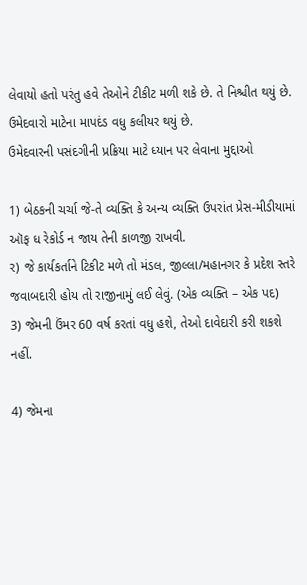લેવાયો હતો પરંતુ હવે તેઓને ટીકીટ મળી શકે છે. તે નિશ્ચીત થયું છે. ઉમેદવારો માટેના માપદંડ વધુ કલીયર થયું છે.
ઉમેદવારની પસંદગીની પ્રક્રિયા માટે ધ્યાન પર લેવાના મુદ્દાઓ

1) બેઠકની ચર્ચા જે-તે વ્યક્તિ કે અન્ય વ્યક્તિ ઉપરાંત પ્રેસ-મીડીયામાં ઑફ ધ રેકોર્ડ ન જાય તેની કાળજી રાખવી.
ર) જે કાર્યકર્તાને ટિકીટ મળે તો મંડલ, જીલ્લા/મહાનગર કે પ્રદેશ સ્તરે જવાબદારી હોય તો રાજીનામું લઈ લેવું. (એક વ્યક્તિ – એક પદ)
3) જેમની ઉંમર 60 વર્ષ કરતાં વધુ હશે, તેઓ દાવેદારી કરી શકશે નહીં.

4) જેમના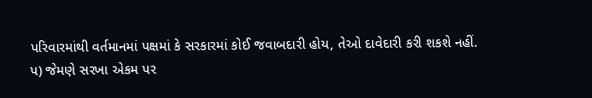પરિવારમાંથી વર્તમાનમાં પક્ષમાં કે સરકારમાં કોઈ જવાબદારી હોય, તેઓ દાવેદારી કરી શકશે નહીં.
પ) જેમણે સરખા એકમ પર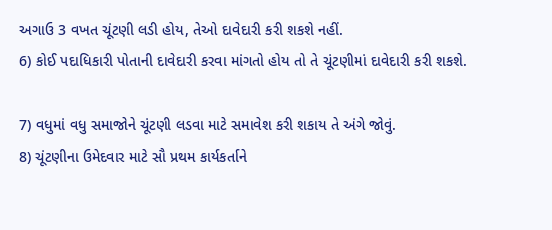અગાઉ 3 વખત ચૂંટણી લડી હોય, તેઓ દાવેદારી કરી શકશે નહીં.
6) કોઈ પદાધિકારી પોતાની દાવેદારી કરવા માંગતો હોય તો તે ચૂંટણીમાં દાવેદારી કરી શકશે.

7) વધુમાં વધુ સમાજોને ચૂંટણી લડવા માટે સમાવેશ કરી શકાય તે અંગે જોવું.
8) ચૂંટણીના ઉમેદવાર માટે સૌ પ્રથમ કાર્યકર્તાને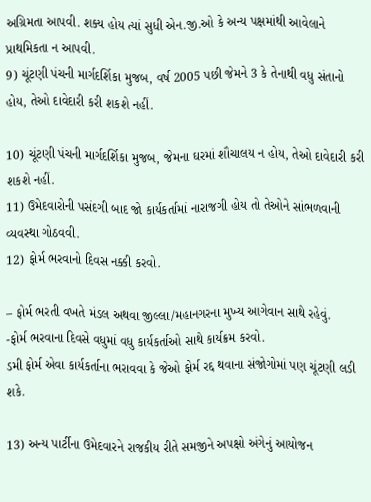અગ્રિમતા આપવી. શક્ય હોય ત્યાં સુધી એન.જી.ઓ કે અન્ય પક્ષમાંથી આવેલાને પ્રાથમિકતા ન આપવી.
9) ચૂંટણી પંચની માર્ગદર્શિકા મુજબ, વર્ષ 2005 પછી જેમને 3 કે તેનાથી વધુ સંતાનો હોય, તેઓ દાવેદારી કરી શકશે નહીં.

10) ચૂંટણી પંચની માર્ગદર્શિકા મુજબ, જેમના ઘરમાં શૌચાલય ન હોય, તેઓ દાવેદારી કરી શકશે નહીં.
11) ઉમેદવારોની પસંદગી બાદ જો કાર્યકર્તામાં નારાજગી હોય તો તેઓને સાંભળવાની વ્યવસ્થા ગોઠવવી.
12) ફોર્મ ભરવાનો દિવસ નક્કી કરવો.

– ફોર્મ ભરતી વખતે મંડલ અથવા જીલ્લા/મહાનગરના મુખ્ય આગેવાન સાથે રહેવું.
-ફોર્મ ભરવાના દિવસે વધુમાં વધુ કાર્યકર્તાઓ સાથે કાર્યક્રમ કરવો.
ડમી ફોર્મ એવા કાર્યકર્તાના ભરાવવા કે જેઓ ફોર્મ રદ્દ થવાના સંજોગોમાં પણ ચૂંટણી લડી શકે.

13) અન્ય પાર્ટીના ઉમેદવારને રાજકીય રીતે સમજીને અપક્ષો અંગેનું આયોજન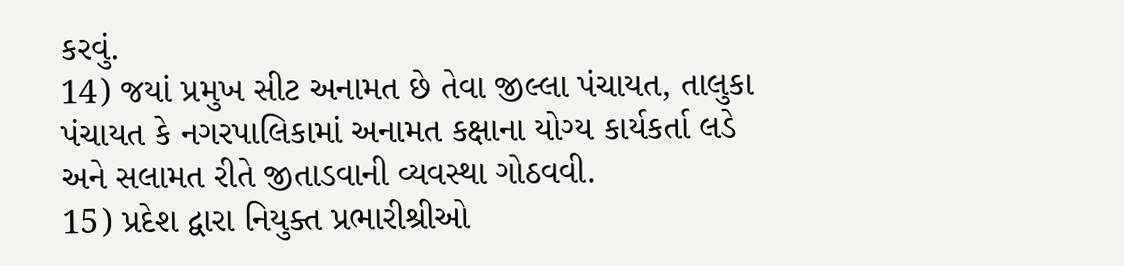કરવું.
14) જયાં પ્રમુખ સીટ અનામત છે તેવા જીલ્લા પંચાયત, તાલુકા પંચાયત કે નગરપાલિકામાં અનામત કક્ષાના યોગ્ય કાર્યકર્તા લડે અને સલામત રીતે જીતાડવાની વ્યવસ્થા ગોઠવવી.
15) પ્રદેશ દ્વારા નિયુક્ત પ્રભારીશ્રીઓ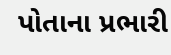પોતાના પ્રભારી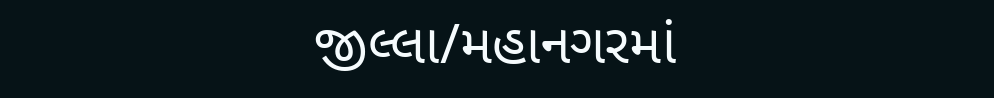જીલ્લા/મહાનગરમાં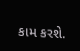કામ કરશે.